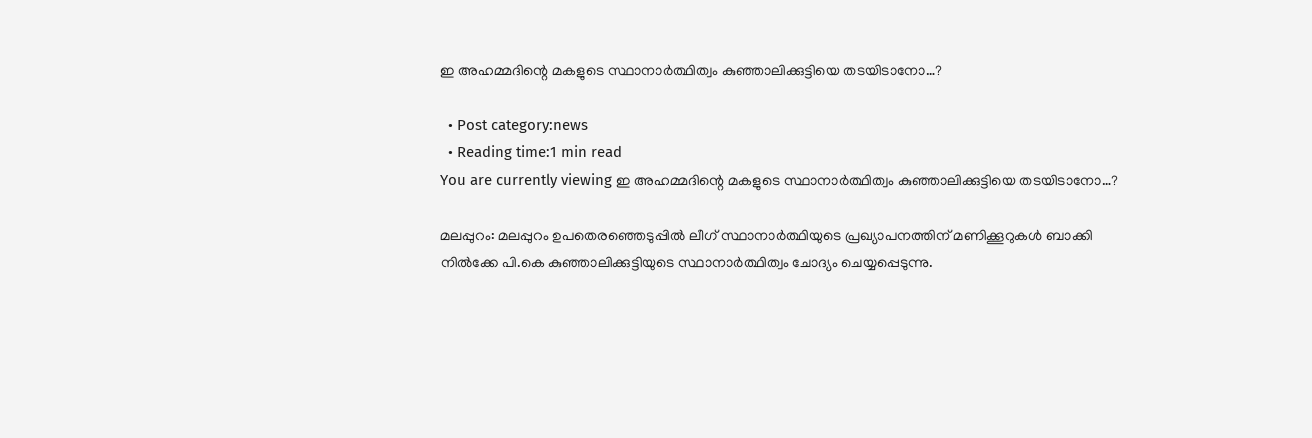ഇ അഹമ്മദിന്റെ മകളുടെ സ്ഥാനാര്‍ത്ഥിത്വം കുഞ്ഞാലിക്കുട്ടിയെ തടയിടാനോ…?

  • Post category:news
  • Reading time:1 min read
You are currently viewing ഇ അഹമ്മദിന്റെ മകളുടെ സ്ഥാനാര്‍ത്ഥിത്വം കുഞ്ഞാലിക്കുട്ടിയെ തടയിടാനോ…?

മലപ്പുറം: മലപ്പുറം ഉപതെരഞ്ഞെടുപ്പില്‍ ലീഗ് സ്ഥാനാര്‍ത്ഥിയുടെ പ്രഖ്യാപനത്തിന് മണിക്കൂറുകള്‍ ബാക്കി നില്‍ക്കേ പി.കെ കുഞ്ഞാലിക്കുട്ടിയുടെ സ്ഥാനാര്‍ത്ഥിത്വം ചോദ്യം ചെയ്യപ്പെടുന്നു.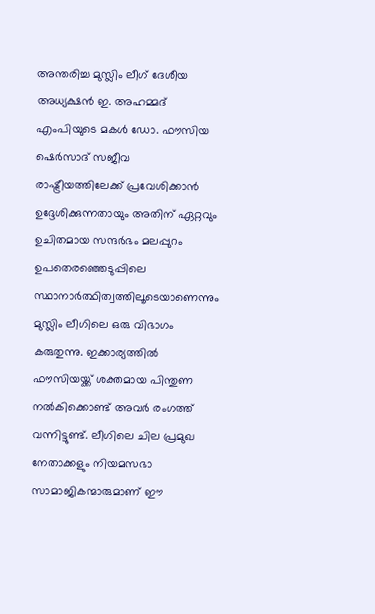അന്തരിച്ച മുസ്ലിം ലീഗ് ദേശീയ അധ്യക്ഷന്‍ ഇ. അഹമ്മദ് എംപിയുടെ മകള്‍ ഡോ. ഫൗസിയ ഷെര്‍സാദ് സജീവ രാഷ്ട്രീയത്തിലേക്ക് പ്രവേശിക്കാന്‍ ഉദ്ദേശിക്കുന്നതായും അതിന് ഏറ്റവും ഉചിതമായ സന്ദര്‍ഭം മലപ്പുറം ഉപതെരഞ്ഞെടുപ്പിലെ സ്ഥാനാര്‍ത്ഥിത്വത്തിലൂടെയാണെന്നും മുസ്ലിം ലീഗിലെ ഒരു വിഭാഗം കരുതുന്നു. ഇക്കാര്യത്തില്‍ ഫൗസിയയ്ക്ക് ശക്തമായ പിന്തുണ നല്‍കിക്കൊണ്ട് അവര്‍ രംഗത്ത് വന്നിട്ടുണ്ട്. ലീഗിലെ ചില പ്രമുഖ നേതാക്കളും നിയമസഭാ സാമാജികന്മാരുമാണ് ഈ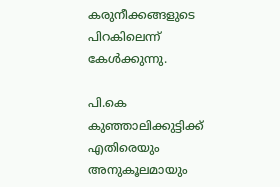കരുനീക്കങ്ങളുടെ പിറകിലെന്ന് കേള്‍ക്കുന്നു.

പി.കെ കുഞ്ഞാലിക്കുട്ടിക്ക് എതിരെയും അനുകൂലമായും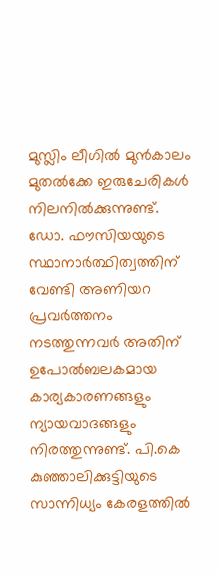മുസ്ലിം ലീഗില്‍ മുന്‍കാലം മുതല്‍ക്കേ ഇരുചേരികള്‍ നിലനില്‍ക്കുന്നുണ്ട്. ഡോ. ഫൗസിയയുടെ സ്ഥാനാര്‍ത്ഥിത്വത്തിന് വേണ്ടി അണിയറ പ്രവര്‍ത്തനം നടത്തുന്നവര്‍ അതിന് ഉപോല്‍ബലകമായ കാര്യകാരണങ്ങളും ന്യായവാദങ്ങളും നിരത്തുന്നുണ്ട്. പി.കെ കുഞ്ഞാലിക്കുട്ടിയുടെ സാന്നിധ്യം കേരളത്തില്‍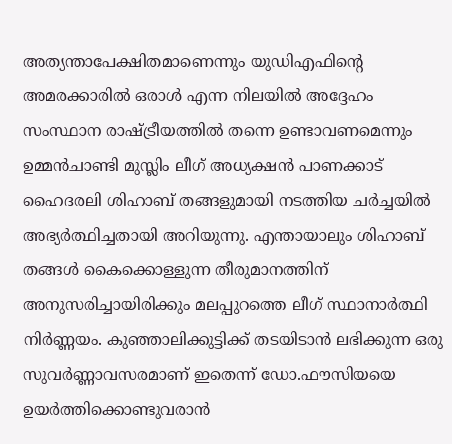അത്യന്താപേക്ഷിതമാണെന്നും യുഡിഎഫിന്റെ അമരക്കാരില്‍ ഒരാള്‍ എന്ന നിലയില്‍ അദ്ദേഹം സംസ്ഥാന രാഷ്ട്രീയത്തില്‍ തന്നെ ഉണ്ടാവണമെന്നും ഉമ്മന്‍ചാണ്ടി മുസ്ലിം ലീഗ് അധ്യക്ഷന്‍ പാണക്കാട് ഹൈദരലി ശിഹാബ് തങ്ങളുമായി നടത്തിയ ചര്‍ച്ചയില്‍ അഭ്യര്‍ത്ഥിച്ചതായി അറിയുന്നു. എന്തായാലും ശിഹാബ് തങ്ങള്‍ കൈക്കൊള്ളുന്ന തീരുമാനത്തിന് അനുസരിച്ചായിരിക്കും മലപ്പുറത്തെ ലീഗ് സ്ഥാനാര്‍ത്ഥി നിര്‍ണ്ണയം. കുഞ്ഞാലിക്കുട്ടിക്ക് തടയിടാന്‍ ലഭിക്കുന്ന ഒരു സുവര്‍ണ്ണാവസരമാണ് ഇതെന്ന് ഡോ.ഫൗസിയയെ ഉയര്‍ത്തിക്കൊണ്ടുവരാന്‍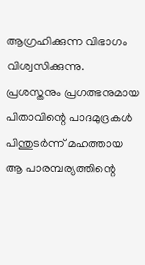ആഗ്രഹിക്കുന്ന വിഭാഗം വിശ്വസിക്കുന്നു. പ്രശസ്തനും പ്രഗത്ഭനുമായ പിതാവിന്റെ പാദമുദ്രകള്‍ പിന്തുടര്‍ന്ന് മഹത്തായ ആ പാരമ്പര്യത്തിന്റെ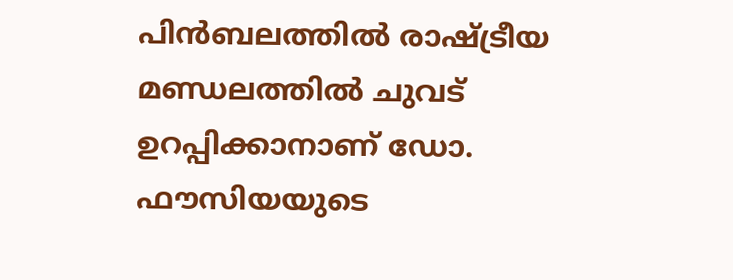പിന്‍ബലത്തില്‍ രാഷ്ട്രീയ മണ്ഡലത്തില്‍ ചുവട് ഉറപ്പിക്കാനാണ് ഡോ. ഫൗസിയയുടെ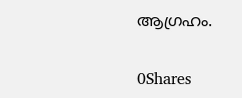ആഗ്രഹം.

0Shares